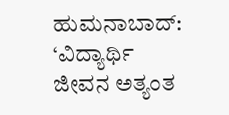ಹುಮನಾಬಾದ್: ‘ವಿದ್ಯಾರ್ಥಿ ಜೀವನ ಅತ್ಯಂತ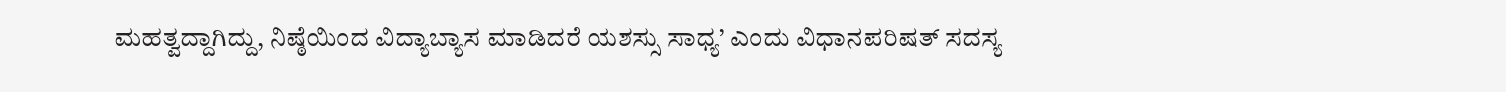ಮಹತ್ವದ್ದಾಗಿದ್ದು, ನಿಷ್ಠೆಯಿಂದ ವಿದ್ಯಾಬ್ಯಾಸ ಮಾಡಿದರೆ ಯಶಸ್ಸು ಸಾಧ್ಯ’ ಎಂದು ವಿಧಾನಪರಿಷತ್ ಸದಸ್ಯ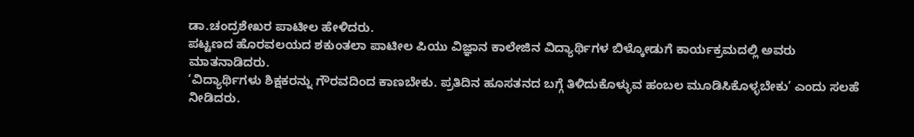ಡಾ.ಚಂದ್ರಶೇಖರ ಪಾಟೀಲ ಹೇಳಿದರು.
ಪಟ್ಟಣದ ಹೊರವಲಯದ ಶಕುಂತಲಾ ಪಾಟೀಲ ಪಿಯು ವಿಜ್ಞಾನ ಕಾಲೇಜಿನ ವಿದ್ಯಾರ್ಥಿಗಳ ಬಿಳ್ಕೋಡುಗೆ ಕಾರ್ಯಕ್ರಮದಲ್ಲಿ ಅವರು ಮಾತನಾಡಿದರು.
‘ವಿದ್ಯಾರ್ಥಿಗಳು ಶಿಕ್ಷಕರನ್ನು ಗೌರವದಿಂದ ಕಾಣಬೇಕು. ಪ್ರತಿದಿನ ಹೂಸತನದ ಬಗ್ಗೆ ತಿಳಿದುಕೊಳ್ಳುವ ಹಂಬಲ ಮೂಡಿಸಿಕೊಳ್ಳಬೇಕು’ ಎಂದು ಸಲಹೆ ನೀಡಿದರು.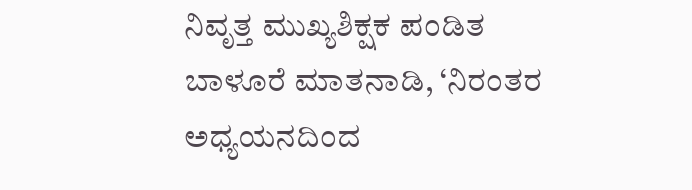ನಿವೃತ್ತ ಮುಖ್ಯಶಿಕ್ಷಕ ಪಂಡಿತ ಬಾಳೂರೆ ಮಾತನಾಡಿ, ‘ನಿರಂತರ ಅಧ್ಯಯನದಿಂದ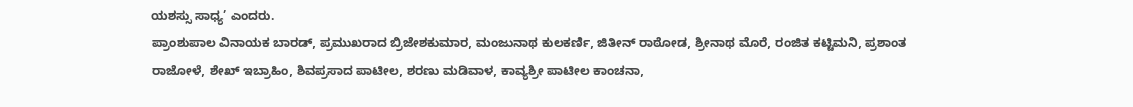ಯಶಸ್ಸು ಸಾಧ್ಯ’ ಎಂದರು.
ಪ್ರಾಂಶುಪಾಲ ವಿನಾಯಕ ಬಾರಡ್, ಪ್ರಮುಖರಾದ ಬ್ರಿಜೇಶಕುಮಾರ, ಮಂಜುನಾಥ ಕುಲಕರ್ಣಿ, ಜಿತೀನ್ ರಾಠೋಡ, ಶ್ರೀನಾಥ ಮೊರೆ, ರಂಜಿತ ಕಟ್ಟಿಮನಿ, ಪ್ರಶಾಂತ ರಾಜೋಳೆ, ಶೇಖ್ ಇಬ್ರಾಹಿಂ, ಶಿವಪ್ರಸಾದ ಪಾಟೀಲ, ಶರಣು ಮಡಿವಾಳ, ಕಾವ್ಯಶ್ರೀ ಪಾಟೀಲ ಕಾಂಚನಾ,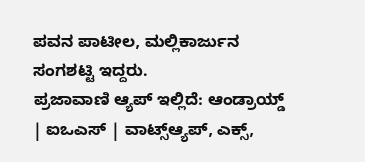ಪವನ ಪಾಟೀಲ, ಮಲ್ಲಿಕಾರ್ಜುನ ಸಂಗಶಟ್ಟಿ ಇದ್ದರು.
ಪ್ರಜಾವಾಣಿ ಆ್ಯಪ್ ಇಲ್ಲಿದೆ: ಆಂಡ್ರಾಯ್ಡ್ | ಐಒಎಸ್ | ವಾಟ್ಸ್ಆ್ಯಪ್, ಎಕ್ಸ್,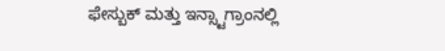ಫೇಸ್ಬುಕ್ ಮತ್ತು ಇನ್ಸ್ಟಾಗ್ರಾಂನಲ್ಲಿ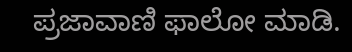ಪ್ರಜಾವಾಣಿ ಫಾಲೋ ಮಾಡಿ.